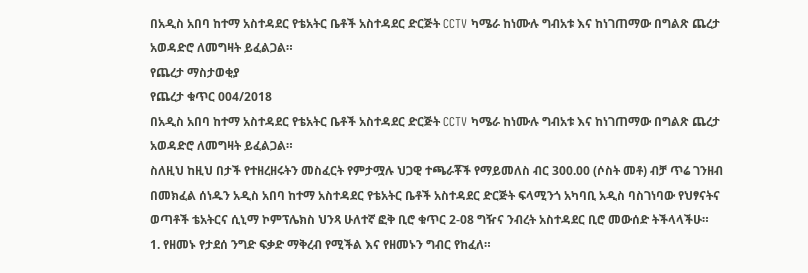በአዲስ አበባ ከተማ አስተዳደር የቴአትር ቤቶች አስተዳደር ድርጅት CCTV ካሜራ ከነሙሉ ግብአቱ እና ከነገጠማው በግልጽ ጨረታ አወዳድሮ ለመግዛት ይፈልጋል።
የጨረታ ማስታወቂያ
የጨረታ ቁጥር 004/2018
በአዲስ አበባ ከተማ አስተዳደር የቴአትር ቤቶች አስተዳደር ድርጅት CCTV ካሜራ ከነሙሉ ግብአቱ እና ከነገጠማው በግልጽ ጨረታ አወዳድሮ ለመግዛት ይፈልጋል።
ስለዚህ ከዚህ በታች የተዘረዘሩትን መስፈርት የምታሟሉ ህጋዊ ተጫራቾች የማይመለስ ብር 300.00 (ሶስት መቶ) ብቻ ጥሬ ገንዘብ በመክፈል ሰነዱን አዲስ አበባ ከተማ አስተዳደር የቴአትር ቤቶች አስተዳደር ድርጅት ፍላሚንጎ አካባቢ አዲስ ባስገነባው የህፃናትና ወጣቶች ቴአትርና ሲኒማ ኮምፕሌክስ ህንጻ ሁለተኛ ፎቅ ቢሮ ቁጥር 2-08 ግዥና ንብረት አስተዳደር ቢሮ መውሰድ ትችላላችሁ።
1. የዘመኑ የታደሰ ንግድ ፍቃድ ማቅረብ የሚችል እና የዘመኑን ግብር የከፈለ።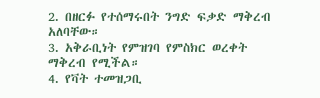2. በዘርፉ የተሰማሩበት ንግድ ፍቃድ ማቅረብ አለባቸው።
3. አቅራቢነት የምዝገባ የምስክር ወረቀት ማቅረብ የሚችል።
4. የቫት ተመዝጋቢ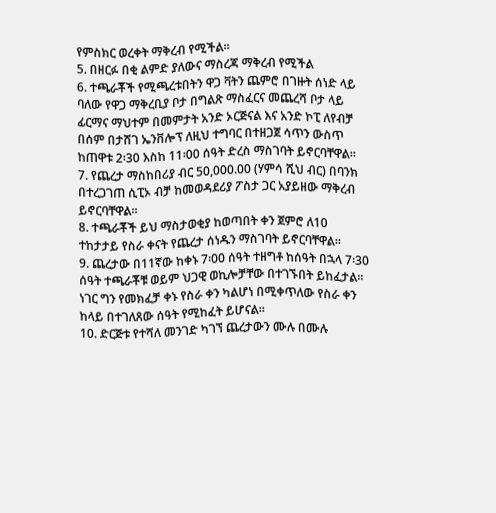የምስክር ወረቀት ማቅረብ የሚችል።
5. በዘርፉ በቂ ልምድ ያለውና ማስረጃ ማቅረብ የሚችል
6. ተጫራቾች የሚጫረቱበትን ዋጋ ቫትን ጨምሮ በገዙት ሰነድ ላይ ባለው የዋጋ ማቅረቢያ ቦታ በግልጽ ማስፈርና መጨረሻ ቦታ ላይ ፊርማና ማህተም በመምታት አንድ ኦርጅናል እና አንድ ኮፒ ለየብቻ በሰም በታሸገ ኤንቨሎፕ ለዚህ ተግባር በተዘጋጀ ሳጥን ውስጥ ከጠዋቱ 2፡30 እስከ 11፡00 ሰዓት ድረስ ማስገባት ይኖርባቸዋል።
7. የጨረታ ማስከበሪያ ብር 50,000.00 (ሃምሳ ሺህ ብር) በባንክ በተረጋገጠ ሲፒኦ ብቻ ከመወዳደሪያ ፖስታ ጋር አያይዘው ማቅረብ ይኖርባቸዋል።
8. ተጫራቾች ይህ ማስታወቂያ ከወጣበት ቀን ጀምሮ ለ10 ተከታታይ የስራ ቀናት የጨረታ ሰነዱን ማስገባት ይኖርባቸዋል።
9. ጨረታው በ11ኛው ከቀኑ 7፡00 ሰዓት ተዘግቶ ከሰዓት በኋላ 7፡30 ሰዓት ተጫራቾቹ ወይም ህጋዊ ወኪሎቻቸው በተገኙበት ይከፈታል። ነገር ግን የመክፈቻ ቀኑ የስራ ቀን ካልሆነ በሚቀጥለው የስራ ቀን ከላይ በተገለጸው ሰዓት የሚከፈት ይሆናል።
10. ድርጅቱ የተሻለ መንገድ ካገኘ ጨረታውን ሙሉ በሙሉ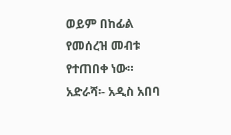ወይም በከፊል የመሰረዝ መብቱ የተጠበቀ ነው።
አድራሻ፡- አዲስ አበባ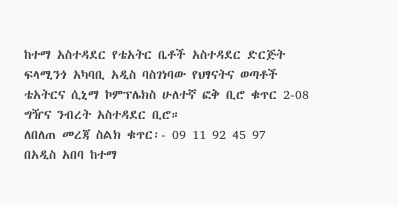ከተማ አስተዳደር የቴአትር ቤቶች አስተዳደር ድርጅት ፍላሚንጎ አካባቢ አዲስ ባስገነባው የህፃናትና ወጣቶች ቴአትርና ሲኒማ ኮምፕሌክስ ሁለተኛ ፎቅ ቢሮ ቁጥር 2-08 ግዥና ንብረት አስተዳደር ቢሮ።
ለበለጠ መረጃ ስልክ ቁጥር፡- 09 11 92 45 97
በአዲስ አበባ ከተማ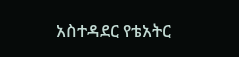አስተዳደር የቴአትር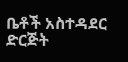ቤቶች አስተዳደር ድርጅት